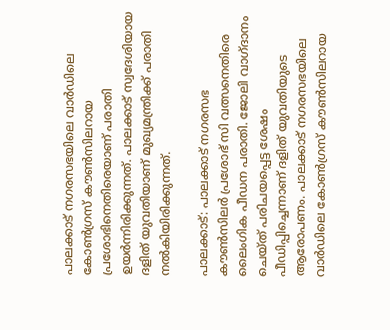പാലക്കാട് നഗരസഭയിലെ വാർഡിലെ കോൺഗ്രസ് കൗൺസിലറായ പ്രശോഭിനെതിരെയാണ് പരാതി ഉയർന്നിരിക്കുന്നത്. പാലക്കാട് സ്വദേശിയായ ദളിത് യുവതിയാണ് മുഖ്യമന്ത്രിക്ക് പരാതി നൽകിയിരിക്കുന്നത്.

പാലക്കാട്: പാലക്കാട് നഗരസഭ കൗൺസിലർ പ്രശോഭ് സി വത്സനെതിരെ ലൈംഗിക പീഡന പരാതി. ജോലി വാഗ്ദാനം ചെയ്ത് പരിചയപ്പെട്ട ശേഷം പീഡിപ്പിച്ചെന്നാണ് ദളിത് യുവതിയുടെ ആരോപണം. പാലക്കാട് നഗരസഭയിലെ വാർഡിലെ കോൺഗ്രസ് കൗൺസിലറായ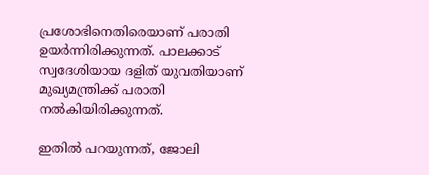പ്രശോഭിനെതിരെയാണ് പരാതി ഉയർന്നിരിക്കുന്നത്. പാലക്കാട് സ്വദേശിയായ ദളിത് യുവതിയാണ് മുഖ്യമന്ത്രിക്ക് പരാതി നൽകിയിരിക്കുന്നത്.

ഇതിൽ പറയുന്നത്, ജോലി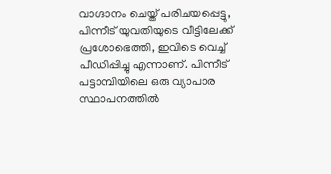വാഗ്ദാനം ചെയ്ത് പരിചയപ്പെട്ടു, പിന്നീട് യുവതിയുടെ വീട്ടിലേക്ക് പ്രശോഭെത്തി, ഇവിടെ വെച്ച് പീഡിപ്പിച്ചു എന്നാണ്. പിന്നീട് പട്ടാമ്പിയിലെ ഒരു വ്യാപാര സ്ഥാപനത്തിൽ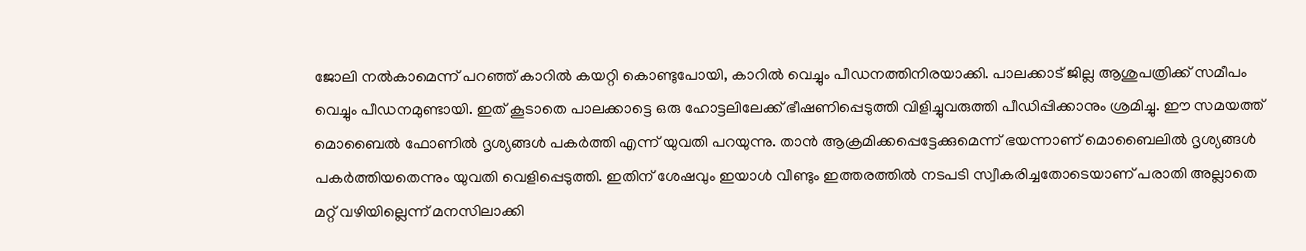ജോലി നൽകാമെന്ന് പറഞ്ഞ് കാറിൽ കയറ്റി കൊണ്ടുപോയി, കാറിൽ വെച്ചും പീഡനത്തിനിരയാക്കി. പാലക്കാട് ജില്ല ആശുപത്രിക്ക് സമീപം വെച്ചും പീഡനമുണ്ടായി. ഇത് കൂടാതെ പാലക്കാട്ടെ ഒരു ഹോട്ടലിലേക്ക് ഭീഷണിപ്പെടുത്തി വിളിച്ചുവരുത്തി പീഡിപ്പിക്കാനും ശ്രമിച്ചു. ഈ സമയത്ത് മൊബൈൽ ഫോണിൽ ദൃശ്യങ്ങൾ പകർത്തി എന്ന് യുവതി പറയുന്നു. താൻ ആക്രമിക്കപ്പെട്ടേക്കുമെന്ന് ഭയന്നാണ് മൊബൈലിൽ ദൃശ്യങ്ങൾ പകർത്തിയതെന്നും യുവതി വെളിപ്പെടുത്തി. ഇതിന് ശേഷവും ഇയാൾ വീണ്ടും ഇത്തരത്തിൽ നടപടി സ്വീകരിച്ചതോടെയാണ് പരാതി അല്ലാതെ മറ്റ് വഴിയില്ലെന്ന് മനസിലാക്കി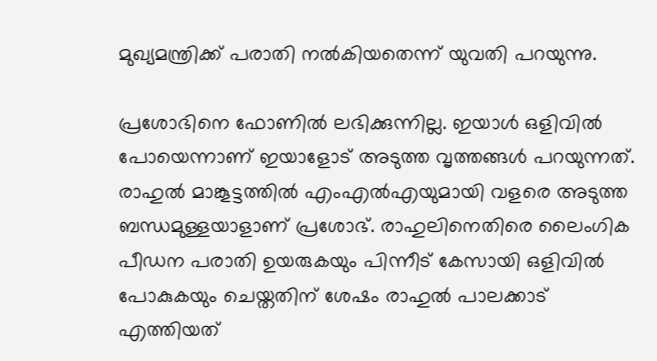മുഖ്യമന്ത്രിക്ക് പരാതി നൽകിയതെന്ന് യുവതി പറയുന്നു.

പ്രശോഭിനെ ഫോണിൽ ലഭിക്കുന്നില്ല. ഇയാള്‍ ഒളിവിൽ പോയെന്നാണ് ഇയാളോട് അടുത്ത വൃത്തങ്ങൾ പറയുന്നത്. രാഹുൽ മാങ്കൂട്ടത്തിൽ എംഎൽഎയുമായി വളരെ അടുത്ത ബന്ധമുള്ളയാളാണ് പ്രശോഭ്. രാഹുലിനെതിരെ ലൈംഗിക പീഡന പരാതി ഉയരുകയും പിന്നീട് കേസായി ഒളിവിൽ പോകുകയും ചെയ്തതിന് ശേഷം രാഹുൽ പാലക്കാട് എത്തിയത്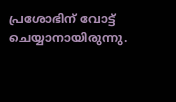പ്രശോഭിന് വോട്ട് ചെയ്യാനായിരുന്നു.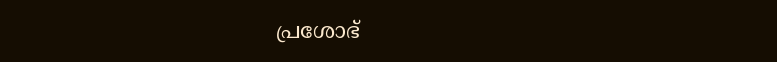പ്രശോഭ്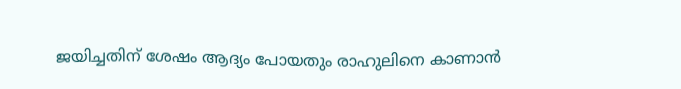ജയിച്ചതിന് ശേഷം ആദ്യം പോയതും രാഹുലിനെ കാണാൻ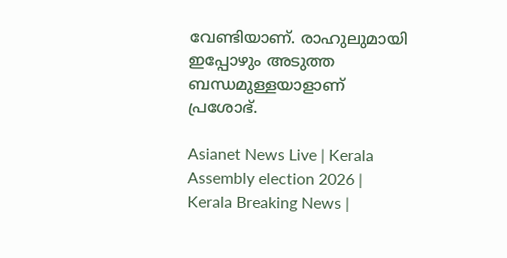വേണ്ടിയാണ്. രാഹുലുമായി ഇപ്പോഴും അടുത്ത ബന്ധമുള്ളയാളാണ് പ്രശോഭ്.

Asianet News Live | Kerala Assembly election 2026 | Kerala Breaking News |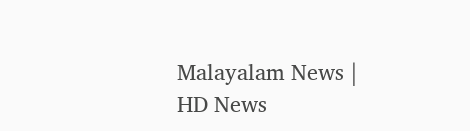Malayalam News | HD News